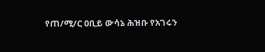የጠ/ሚ/ር ዐቢይ ውሳኔ ሕዝቡ የአገሩን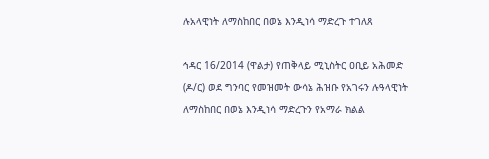ሉአላዊነት ለማስከበር በወኔ እንዲነሳ ማድረጉ ተገለጸ

ኅዳር 16/2014 (ዋልታ) የጠቅላይ ሚኒስትር ዐቢይ አሕመድ (ዶ/ር) ወደ ግንባር የመዝመት ውሳኔ ሕዝቡ የአገሩን ሉዓላዊነት ለማስከበር በወኔ እንዲነሳ ማድረጉን የአማራ ክልል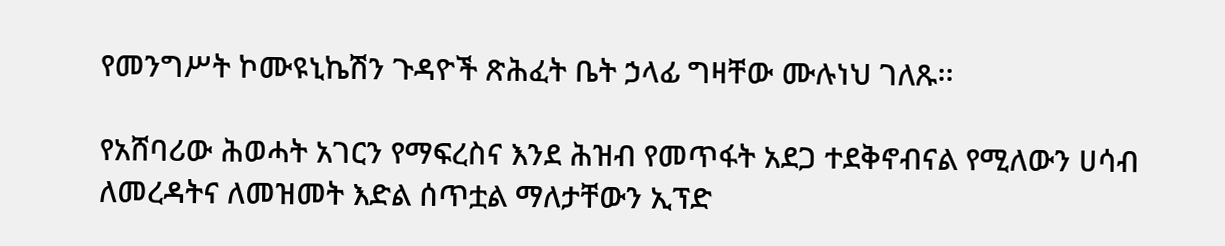የመንግሥት ኮሙዩኒኬሽን ጉዳዮች ጽሕፈት ቤት ኃላፊ ግዛቸው ሙሉነህ ገለጹ፡፡

የአሸባሪው ሕወሓት አገርን የማፍረስና እንደ ሕዝብ የመጥፋት አደጋ ተደቅኖብናል የሚለውን ሀሳብ ለመረዳትና ለመዝመት እድል ሰጥቷል ማለታቸውን ኢፕድ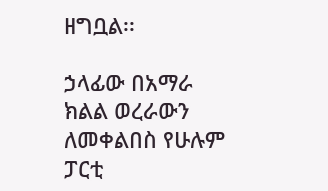ዘግቧል፡፡

ኃላፊው በአማራ ክልል ወረራውን ለመቀልበስ የሁሉም ፓርቲ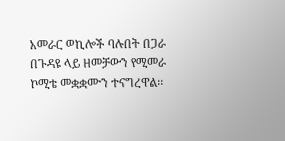አመራር ወኪሎች ባሉበት በጋራ በጉዳዩ ላይ ዘመቻውን የሚመራ ኮሚቴ መቋቋሙን ተናግረዋል፡፡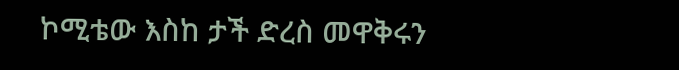ኮሚቴው እስከ ታች ድረስ መዋቅሩን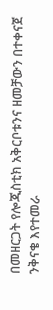በመዘርጋት የሎጂስቲክ አቅርቦቱንና ዘመቻውን በተቀናጀ ንቅናቄ እየተመራ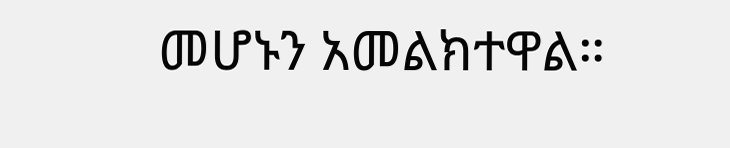መሆኑን አመልክተዋል።